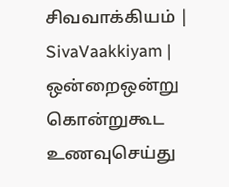சிவவாக்கியம் | SivaVaakkiyam |
ஒன்றைஒன்று கொன்றுகூட உணவுசெய்து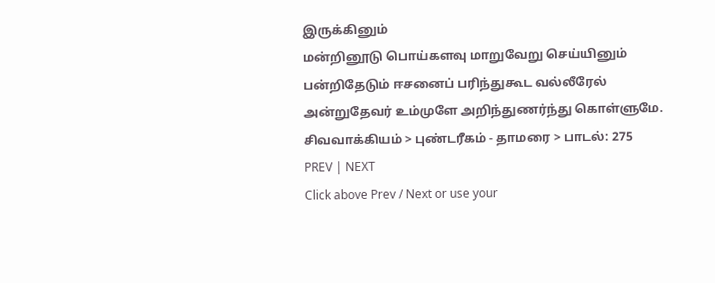இருக்கினும்
மன்றினூடு பொய்களவு மாறுவேறு செய்யினும்
பன்றிதேடும் ஈசனைப் பரிந்துகூட வல்லீரேல்
அன்றுதேவர் உம்முளே அறிந்துணர்ந்து கொள்ளுமே.
சிவவாக்கியம் > புண்டரீகம் - தாமரை > பாடல்: 275
PREV | NEXT
Click above Prev / Next or use your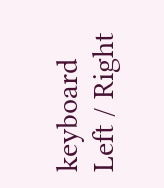keyboard Left / Right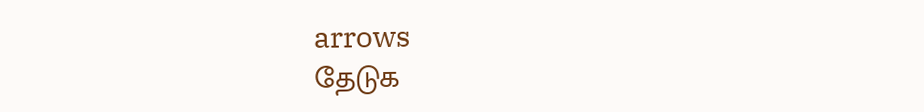arrows
தேடுக